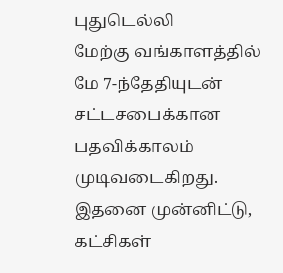புதுடெல்லி
மேற்கு வங்காளத்தில் மே 7-ந்தேதியுடன் சட்டசபைக்கான பதவிக்காலம் முடிவடைகிறது. இதனை முன்னிட்டு, கட்சிகள்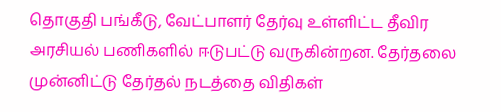தொகுதி பங்கீடு, வேட்பாளர் தேர்வு உள்ளிட்ட தீவிர அரசியல் பணிகளில் ஈடுபட்டு வருகின்றன. தேர்தலை முன்னிட்டு தேர்தல் நடத்தை விதிகள்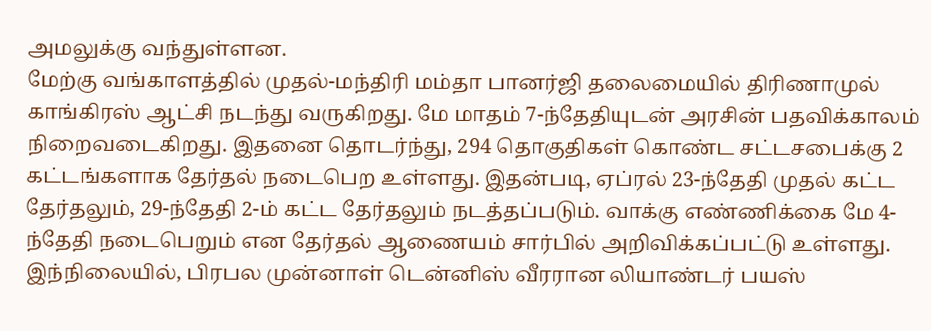அமலுக்கு வந்துள்ளன.
மேற்கு வங்காளத்தில் முதல்-மந்திரி மம்தா பானர்ஜி தலைமையில் திரிணாமுல் காங்கிரஸ் ஆட்சி நடந்து வருகிறது. மே மாதம் 7-ந்தேதியுடன் அரசின் பதவிக்காலம் நிறைவடைகிறது. இதனை தொடர்ந்து, 294 தொகுதிகள் கொண்ட சட்டசபைக்கு 2 கட்டங்களாக தேர்தல் நடைபெற உள்ளது. இதன்படி, ஏப்ரல் 23-ந்தேதி முதல் கட்ட தேர்தலும், 29-ந்தேதி 2-ம் கட்ட தேர்தலும் நடத்தப்படும். வாக்கு எண்ணிக்கை மே 4-ந்தேதி நடைபெறும் என தேர்தல் ஆணையம் சார்பில் அறிவிக்கப்பட்டு உள்ளது.
இந்நிலையில், பிரபல முன்னாள் டென்னிஸ் வீரரான லியாண்டர் பயஸ்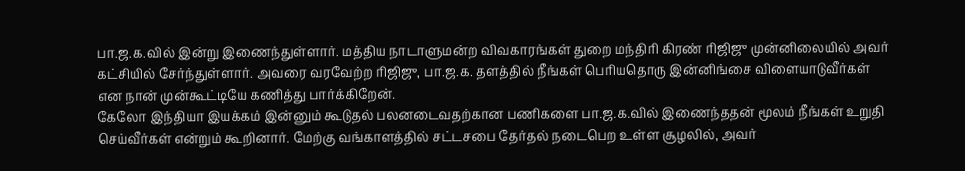பா.ஜ.க.வில் இன்று இணைந்துள்ளார். மத்திய நாடாளுமன்ற விவகாரங்கள் துறை மந்திரி கிரண் ரிஜிஜு முன்னிலையில் அவர் கட்சியில் சேர்ந்துள்ளார். அவரை வரவேற்ற ரிஜிஜு, பா.ஜ.க. தளத்தில் நீங்கள் பெரியதொரு இன்னிங்சை விளையாடுவீர்கள் என நான் முன்கூட்டியே கணித்து பார்க்கிறேன்.
கேலோ இந்தியா இயக்கம் இன்னும் கூடுதல் பலனடைவதற்கான பணிகளை பா.ஜ.க.வில் இணைந்ததன் மூலம் நீங்கள் உறுதி செய்வீர்கள் என்றும் கூறினார். மேற்கு வங்காளத்தில் சட்டசபை தேர்தல் நடைபெற உள்ள சூழலில், அவர்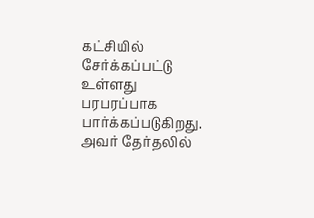கட்சியில் சேர்க்கப்பட்டு உள்ளது பரபரப்பாக பார்க்கப்படுகிறது. அவர் தேர்தலில்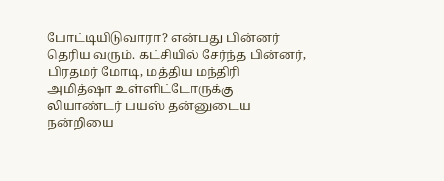போட்டியிடுவாரா? என்பது பின்னர் தெரிய வரும். கட்சியில் சேர்ந்த பின்னர், பிரதமர் மோடி, மத்திய மந்திரி அமித்ஷா உள்ளிட்டோருக்கு லியாண்டர் பயஸ் தன்னுடைய நன்றியை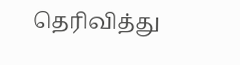தெரிவித்து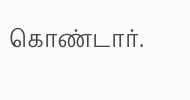கொண்டார்.